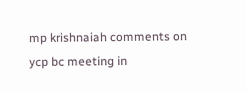mp krishnaiah comments on ycp bc meeting in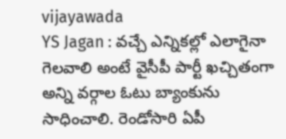vijayawada
YS Jagan : వచ్చే ఎన్నికల్లో ఎలాగైనా గెలవాలి అంటే వైసీపీ పార్టీ ఖచ్చితంగా అన్ని వర్గాల ఓటు బ్యాంకును సాధించాలి. రెండోసారి ఏపీ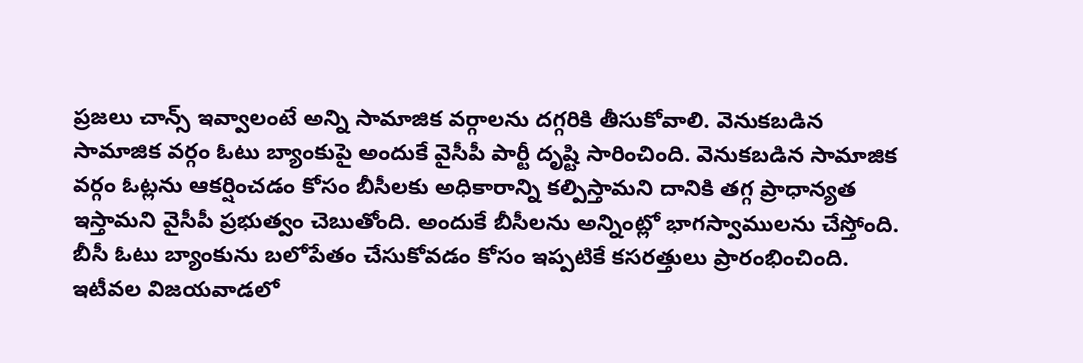ప్రజలు చాన్స్ ఇవ్వాలంటే అన్ని సామాజిక వర్గాలను దగ్గరికి తీసుకోవాలి. వెనుకబడిన సామాజిక వర్గం ఓటు బ్యాంకుపై అందుకే వైసీపీ పార్టీ దృష్టి సారించింది. వెనుకబడిన సామాజిక వర్గం ఓట్లను ఆకర్షించడం కోసం బీసీలకు అధికారాన్ని కల్పిస్తామని దానికి తగ్గ ప్రాధాన్యత ఇస్తామని వైసీపీ ప్రభుత్వం చెబుతోంది. అందుకే బీసీలను అన్నింట్లో భాగస్వాములను చేస్తోంది. బీసీ ఓటు బ్యాంకును బలోపేతం చేసుకోవడం కోసం ఇప్పటికే కసరత్తులు ప్రారంభించింది.
ఇటీవల విజయవాడలో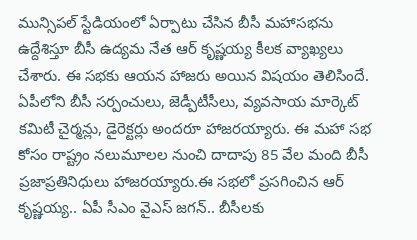మున్సిపల్ స్టేడియంలో ఏర్పాటు చేసిన బీసీ మహాసభను ఉద్దేశిస్తూ బీసీ ఉద్యమ నేత ఆర్ కృష్ణయ్య కీలక వ్యాఖ్యలు చేశారు. ఈ సభకు ఆయన హాజరు అయిన విషయం తెలిసిందే. ఏపీలోని బీసీ సర్పంచులు, జెడ్పీటీసీలు, వ్యవసాయ మార్కెట్ కమిటీ చైర్మన్లు, డైరెక్టర్లు అందరూ హాజరయ్యారు. ఈ మహా సభ కోసం రాష్ట్రం నలుమూలల నుంచి దాదాపు 85 వేల మంది బీసీ ప్రజాప్రతినిధులు హాజరయ్యారు.ఈ సభలో ప్రసగించిన ఆర్ కృష్ణయ్య.. ఏపీ సీఎం వైఎస్ జగన్.. బీసీలకు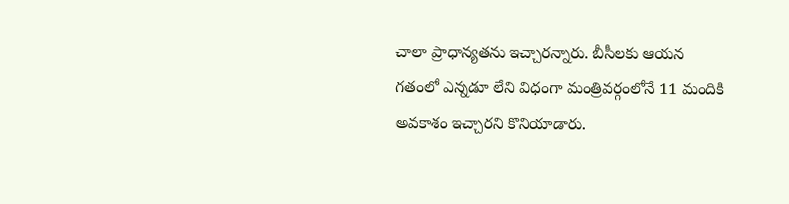చాలా ప్రాధాన్యతను ఇచ్చారన్నారు. బీసీలకు ఆయన గతంలో ఎన్నడూ లేని విధంగా మంత్రివర్గంలోనే 11 మందికి అవకాశం ఇచ్చారని కొనియాడారు.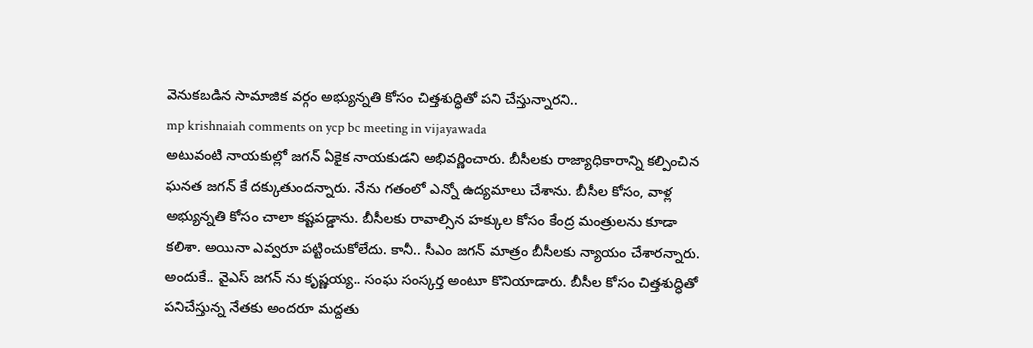వెనుకబడిన సామాజిక వర్గం అభ్యున్నతి కోసం చిత్తశుద్ధితో పని చేస్తున్నారని..
mp krishnaiah comments on ycp bc meeting in vijayawada
అటువంటి నాయకుల్లో జగన్ ఏకైక నాయకుడని అభివర్ణించారు. బీసీలకు రాజ్యాధికారాన్ని కల్పించిన ఘనత జగన్ కే దక్కుతుందన్నారు. నేను గతంలో ఎన్నో ఉద్యమాలు చేశాను. బీసీల కోసం, వాళ్ల అభ్యున్నతి కోసం చాలా కష్టపడ్డాను. బీసీలకు రావాల్సిన హక్కుల కోసం కేంద్ర మంత్రులను కూడా కలిశా. అయినా ఎవ్వరూ పట్టించుకోలేదు. కానీ.. సీఎం జగన్ మాత్రం బీసీలకు న్యాయం చేశారన్నారు. అందుకే.. వైఎస్ జగన్ ను కృష్ణయ్య.. సంఘ సంస్కర్త అంటూ కొనియాడారు. బీసీల కోసం చిత్తశుద్ధితో పనిచేస్తున్న నేతకు అందరూ మద్దతు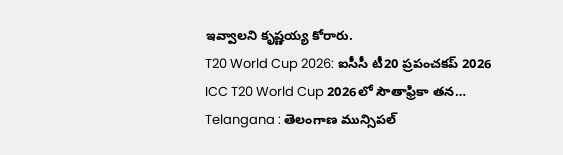ఇవ్వాలని కృష్ణయ్య కోరారు.
T20 World Cup 2026: ఐసీసీ టీ20 ప్రపంచకప్ 2026 ICC T20 World Cup 2026లో సౌతాఫ్రికా తన…
Telangana : తెలంగాణ మున్సిపల్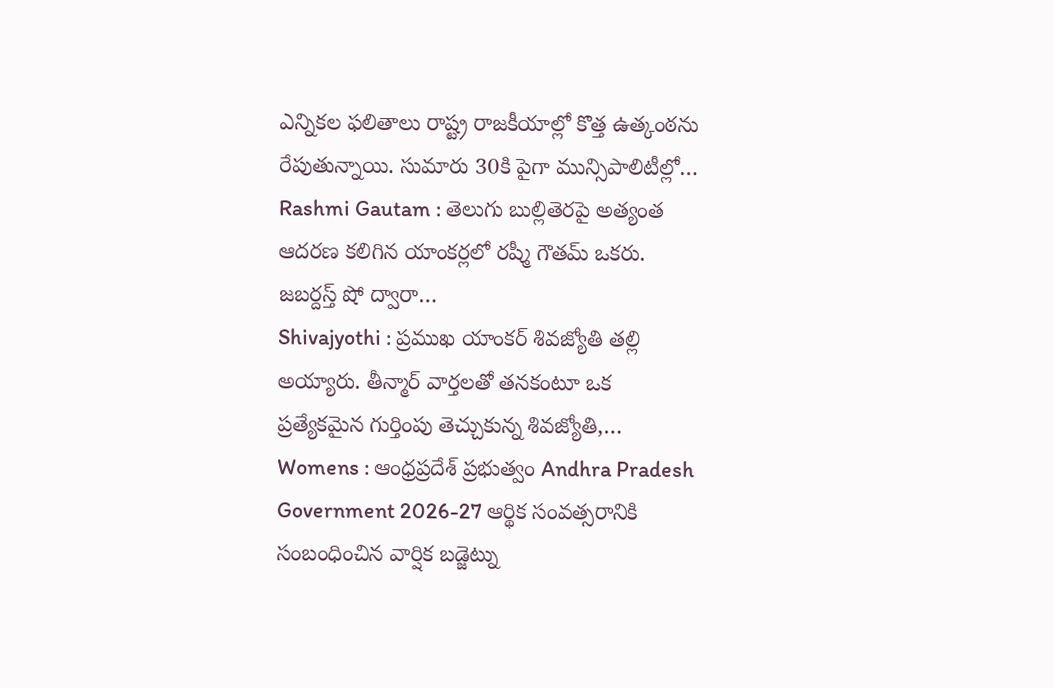ఎన్నికల ఫలితాలు రాష్ట్ర రాజకీయాల్లో కొత్త ఉత్కంఠను రేపుతున్నాయి. సుమారు 30కి పైగా మున్సిపాలిటీల్లో…
Rashmi Gautam : తెలుగు బుల్లితెరపై అత్యంత ఆదరణ కలిగిన యాంకర్లలో రష్మీ గౌతమ్ ఒకరు. జబర్దస్త్ షో ద్వారా…
Shivajyothi : ప్రముఖ యాంకర్ శివజ్యోతి తల్లి అయ్యారు. తీన్మార్ వార్తలతో తనకంటూ ఒక ప్రత్యేకమైన గుర్తింపు తెచ్చుకున్న శివజ్యోతి,…
Womens : ఆంధ్రప్రదేశ్ ప్రభుత్వం Andhra Pradesh Government 2026-27 ఆర్థిక సంవత్సరానికి సంబంధించిన వార్షిక బడ్జెట్ను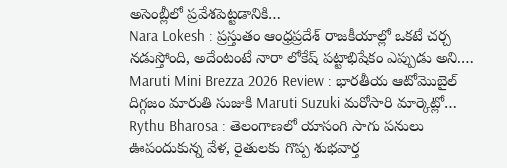అసెంబ్లీలో ప్రవేశపెట్టడానికి…
Nara Lokesh : ప్రస్తుతం ఆంధ్రప్రదేశ్ రాజకీయాల్లో ఒకటే చర్చ నడుస్తోంది, అదేంటంటే నారా లోకేష్ పట్టాభిషేకం ఎప్పుడు అని.…
Maruti Mini Brezza 2026 Review : భారతీయ ఆటోమొబైల్ దిగ్గజం మారుతి సుజుకి Maruti Suzuki మరోసారి మార్కెట్లో…
Rythu Bharosa : తెలంగాణలో యాసంగి సాగు పనులు ఊపందుకున్న వేళ, రైతులకు గొప్ప శుభవార్త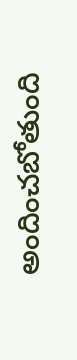అందించబోతుంది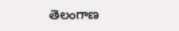తెలంగాణ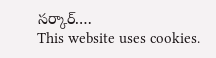సర్కార్.…
This website uses cookies.